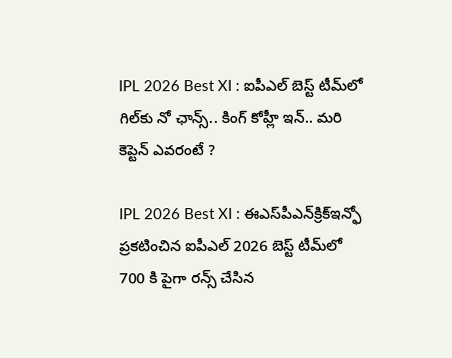IPL 2026 Best XI : ఐపీఎల్ బెస్ట్ టీమ్‌లో గిల్‌కు నో ఛాన్స్.. కింగ్ కోహ్లీ ఇన్‌.. మరి కెప్టెన్‌ ఎవరంటే ?

IPL 2026 Best XI : ఈఎస్‌పీఎన్‌క్రిక్‌ఇన్ఫో ప్రకటించిన ఐపీఎల్ 2026 బెస్ట్ టీమ్‌లో 700 కి పైగా రన్స్ చేసిన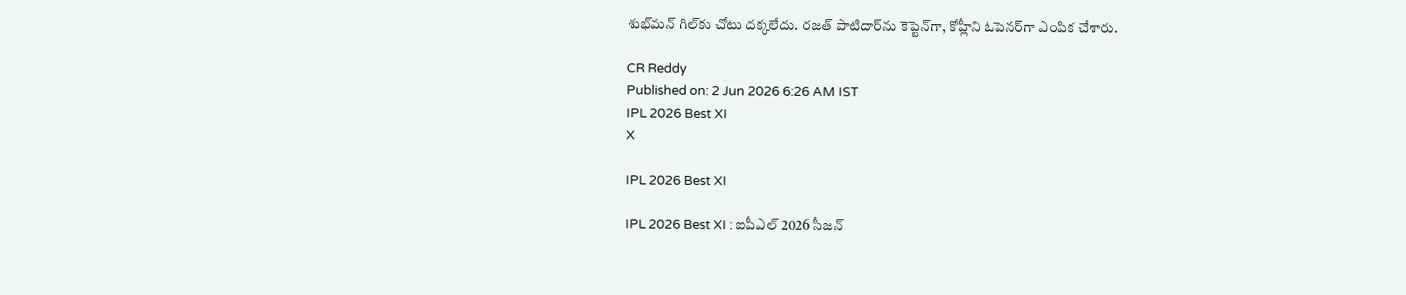శుభ్‌మన్ గిల్‌కు చోటు దక్కలేదు. రజత్ పాటిదార్‌ను కెప్టెన్‌గా, కోహ్లీని ఓపెనర్‌గా ఎంపిక చేశారు.

CR Reddy
Published on: 2 Jun 2026 6:26 AM IST
IPL 2026 Best XI
X

IPL 2026 Best XI

IPL 2026 Best XI : ఐపీఎల్ 2026 సీజన్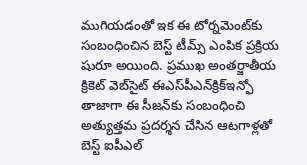ముగియడంతో ఇక ఈ టోర్నమెంట్‌కు సంబంధించిన బెస్ట్ టీమ్స్ ఎంపిక ప్రక్రియ షురూ అయింది. ప్రముఖ అంతర్జాతీయ క్రికెట్ వెబ్‌సైట్ ఈఎస్‌పీఎన్‌క్రిక్‌ఇన్ఫో తాజాగా ఈ సీజన్‌కు సంబంధించి అత్యుత్తమ ప్రదర్శన చేసిన ఆటగాళ్లతో బెస్ట్ ఐపీఎల్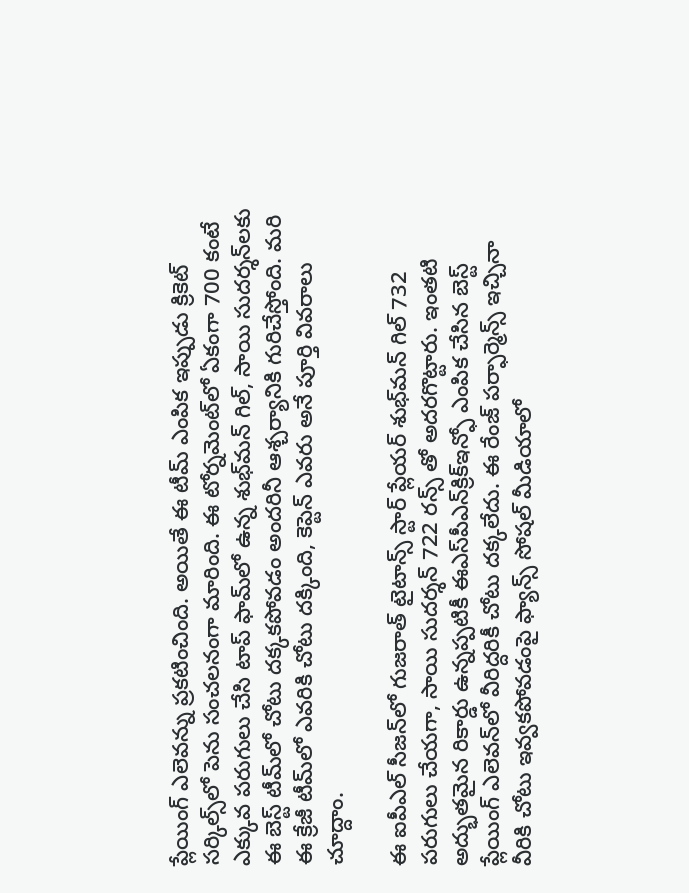ప్లేయింగ్ ఎలెవన్ను ప్రకటించింది. అయితే ఈ టీమ్ ఎంపిక ఇప్పుడు క్రికెట్ సర్కిల్స్‌లో పెను సంచలనంగా మారింది. ఈ టోర్నమెంట్‌లో ఏకంగా 700 కంటే ఎక్కువ పరుగులు చేసి టాప్ ఫామ్‌లో ఉన్న శుభ్‌మన్ గిల్, సాయి సుదర్శన్‌లకు ఈ బెస్ట్ టీమ్‌లో చోటు దక్కకపోవడం అందరినీ ఆశ్చర్యానికి గురిచేస్తోంది. మరి ఈ క్రేజీ టీమ్‌లో ఎవరికి చోటు దక్కింది, కెప్టెన్ ఎవరు అనే పూర్తి వివరాలు చూద్దాం.

ఈ ఐపీఎల్ సీజన్‌లో గుజరాత్ టైటాన్స్ స్టార్ ప్లేయర్ శుభ్‌మన్ గిల్ 732 పరుగులు చేయగా, సాయి సుదర్శన్ 722 రన్స్ తో అదరగొట్టారు. ఇంతటి అద్భుతమైన రికార్డు ఉన్నప్పటికీ ఈఎస్‌పీఎన్‌క్రిక్‌ఇన్ఫో ఎంపిక చేసిన బెస్ట్ ప్లేయింగ్ ఎలెవన్‌లో వీరిద్దరికీ చోటు దక్కలేదు. ఈ రేంజ్ పర్ఫార్మెన్స్ ఇచ్చినా వీరికి చోటు ఇవ్వకపోవడంపై ఫ్యాన్స్ సోషల్ మీడియాలో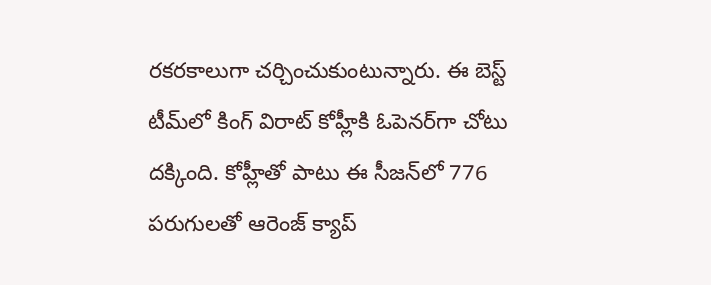రకరకాలుగా చర్చించుకుంటున్నారు. ఈ బెస్ట్ టీమ్‌లో కింగ్ విరాట్ కోహ్లీకి ఓపెనర్‌గా చోటు దక్కింది. కోహ్లీతో పాటు ఈ సీజన్‌లో 776 పరుగులతో ఆరెంజ్ క్యాప్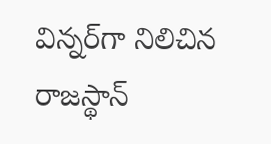విన్నర్‌గా నిలిచిన రాజస్థాన్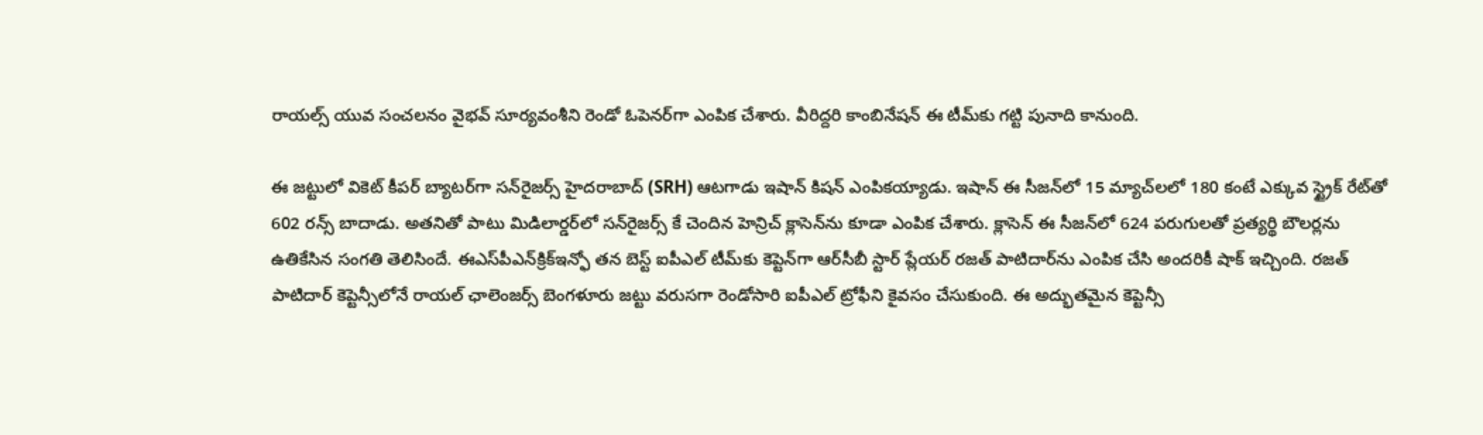రాయల్స్ యువ సంచలనం వైభవ్ సూర్యవంశీని రెండో ఓపెనర్‌గా ఎంపిక చేశారు. వీరిద్దరి కాంబినేషన్ ఈ టీమ్‌కు గట్టి పునాది కానుంది.

ఈ జట్టులో వికెట్ కీపర్ బ్యాటర్‌గా సన్‌రైజర్స్ హైదరాబాద్ (SRH) ఆటగాడు ఇషాన్ కిషన్ ఎంపికయ్యాడు. ఇషాన్ ఈ సీజన్‌లో 15 మ్యాచ్‌లలో 180 కంటే ఎక్కువ స్ట్రైక్ రేట్‌తో 602 రన్స్ బాదాడు. అతనితో పాటు మిడిలార్డర్‌లో సన్‌రైజర్స్ కే చెందిన హెన్రిచ్ క్లాసెన్‌ను కూడా ఎంపిక చేశారు. క్లాసెన్ ఈ సీజన్‌లో 624 పరుగులతో ప్రత్యర్థి బౌలర్లను ఉతికేసిన సంగతి తెలిసిందే. ఈఎస్‌పీఎన్‌క్రిక్‌ఇన్ఫో తన బెస్ట్ ఐపీఎల్ టీమ్‌కు కెప్టెన్‌గా ఆర్‌సీబీ స్టార్ ప్లేయర్ రజత్ పాటిదార్‌ను ఎంపిక చేసి అందరికీ షాక్ ఇచ్చింది. రజత్ పాటిదార్ కెప్టెన్సీలోనే రాయల్ ఛాలెంజర్స్ బెంగళూరు జట్టు వరుసగా రెండోసారి ఐపీఎల్ ట్రోఫీని కైవసం చేసుకుంది. ఈ అద్భుతమైన కెప్టెన్సీ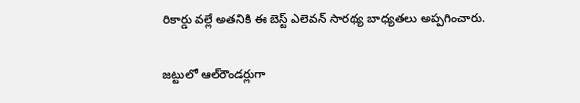రికార్డు వల్లే అతనికి ఈ బెస్ట్ ఎలెవన్ సారథ్య బాధ్యతలు అప్పగించారు.

జట్టులో ఆల్‌రౌండర్లుగా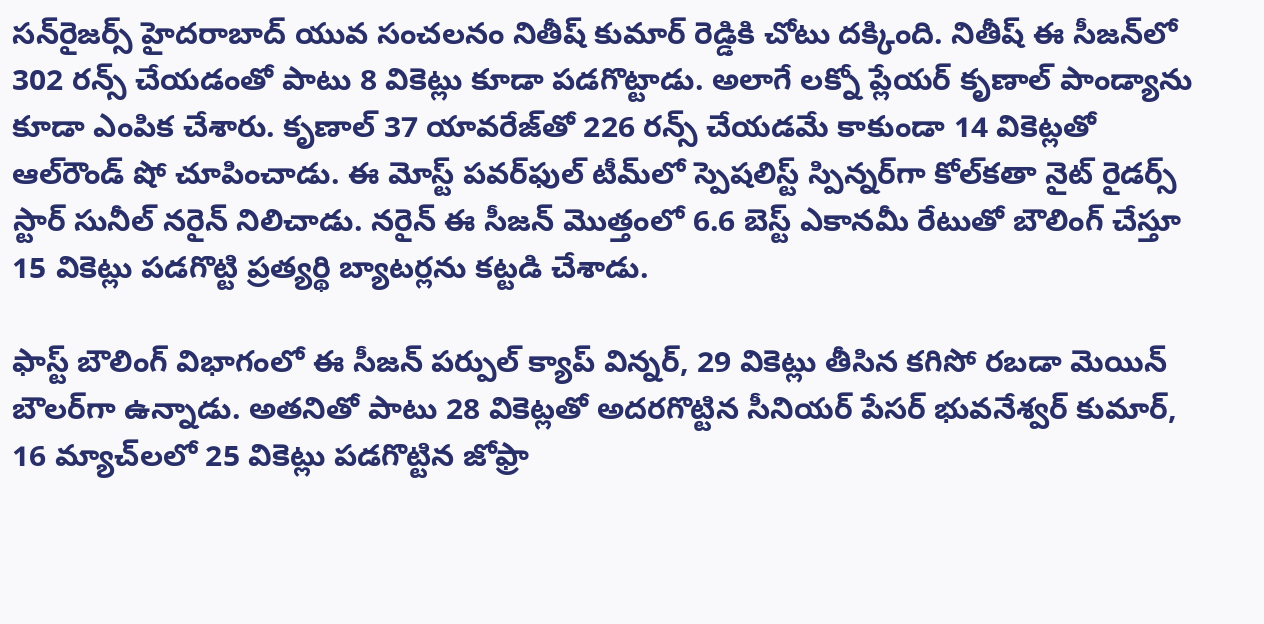సన్‌రైజర్స్ హైదరాబాద్ యువ సంచలనం నితీష్ కుమార్ రెడ్డికి చోటు దక్కింది. నితీష్ ఈ సీజన్‌లో 302 రన్స్ చేయడంతో పాటు 8 వికెట్లు కూడా పడగొట్టాడు. అలాగే లక్నో ప్లేయర్ కృణాల్ పాండ్యాను కూడా ఎంపిక చేశారు. కృణాల్ 37 యావరేజ్‌తో 226 రన్స్ చేయడమే కాకుండా 14 వికెట్లతో ఆల్‌రౌండ్ షో చూపించాడు. ఈ మోస్ట్ పవర్‌ఫుల్ టీమ్‌లో స్పెషలిస్ట్ స్పిన్నర్‌గా కోల్‌కతా నైట్ రైడర్స్ స్టార్ సునీల్ నరైన్ నిలిచాడు. నరైన్ ఈ సీజన్ మొత్తంలో 6.6 బెస్ట్ ఎకానమీ రేటుతో బౌలింగ్ చేస్తూ 15 వికెట్లు పడగొట్టి ప్రత్యర్థి బ్యాటర్లను కట్టడి చేశాడు.

ఫాస్ట్ బౌలింగ్ విభాగంలో ఈ సీజన్ పర్పుల్ క్యాప్ విన్నర్, 29 వికెట్లు తీసిన కగిసో రబడా మెయిన్ బౌలర్‌గా ఉన్నాడు. అతనితో పాటు 28 వికెట్లతో అదరగొట్టిన సీనియర్ పేసర్ భువనేశ్వర్ కుమార్, 16 మ్యాచ్‌లలో 25 వికెట్లు పడగొట్టిన జోఫ్రా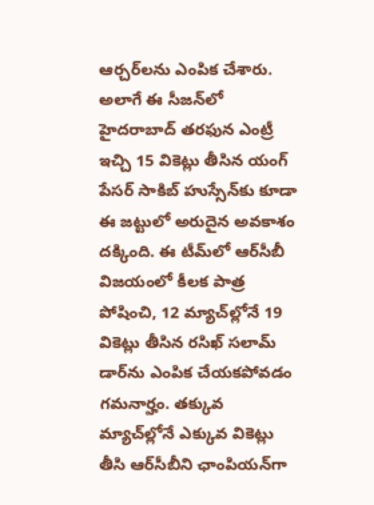ఆర్చర్‌లను ఎంపిక చేశారు. అలాగే ఈ సీజన్‌లో హైదరాబాద్ తరఫున ఎంట్రీ ఇచ్చి 15 వికెట్లు తీసిన యంగ్ పేసర్ సాకిబ్ హుస్సేన్‌కు కూడా ఈ జట్టులో అరుదైన అవకాశం దక్కింది. ఈ టీమ్‌లో ఆర్‌సీబీ విజయంలో కీలక పాత్ర పోషించి, 12 మ్యాచ్‌ల్లోనే 19 వికెట్లు తీసిన రసిఖ్ సలామ్ డార్‌ను ఎంపిక చేయకపోవడం గమనార్హం. తక్కువ మ్యాచ్‌ల్లోనే ఎక్కువ వికెట్లు తీసి ఆర్‌సీబీని ఛాంపియన్‌గా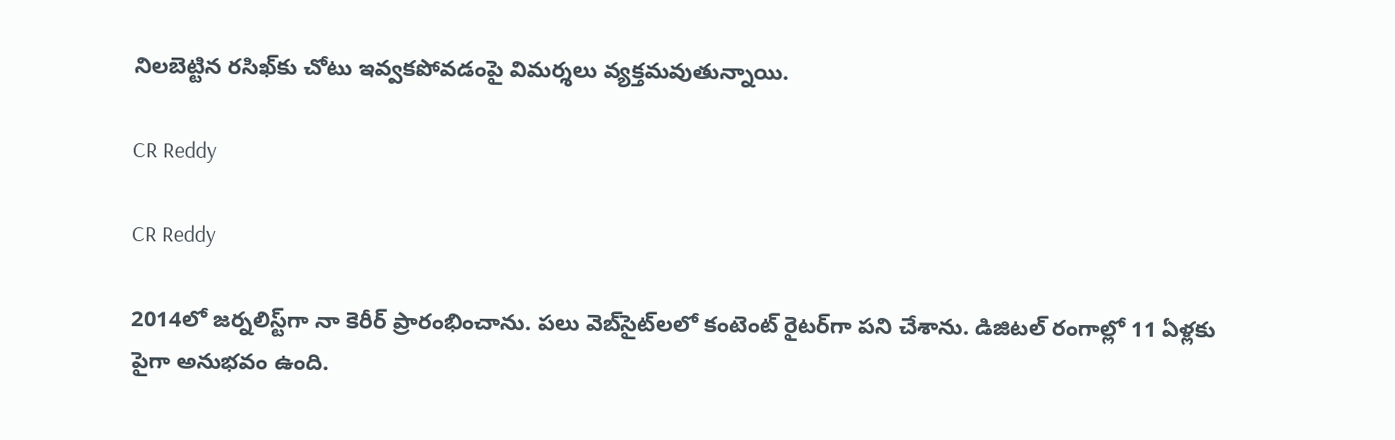నిలబెట్టిన రసిఖ్‌కు చోటు ఇవ్వకపోవడంపై విమర్శలు వ్యక్తమవుతున్నాయి.

CR Reddy

CR Reddy

2014లో జర్నలిస్ట్‌గా నా కెరీర్ ప్రారంభించాను. పలు వెబ్‌సైట్‌లలో కంటెంట్ రైటర్‌గా పని చేశాను. డిజిటల్‌ రంగాల్లో 11 ఏళ్లకు పైగా అనుభవం ఉంది.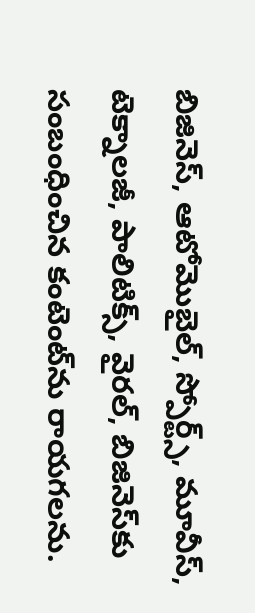బిజినెస్, ఆటోమొబైల్, స్పోర్ట్స్, మూవీస్, టెక్నాలజీ, పాలిటిక్స్, వైరల్, బిజినెస్‌కు సంబంధించిన కంటెంట్‌ను రాయగలను.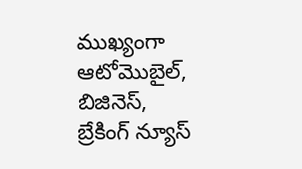ముఖ్యంగా ఆటోమొబైల్, బిజినెస్, బ్రేకింగ్ న్యూస్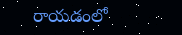రాయడంలో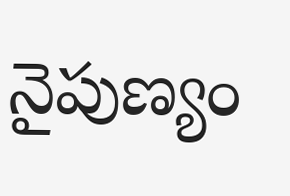నైపుణ్యం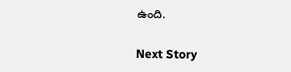ఉంది.

Next Story